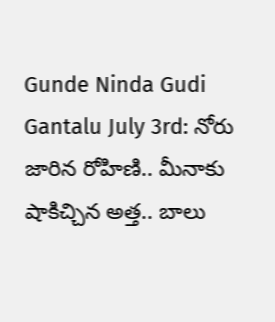Gunde Ninda Gudi Gantalu July 3rd: నోరు జారిన రోహిణి.. మీనాకు షాకిచ్చిన అత్త.. బాలు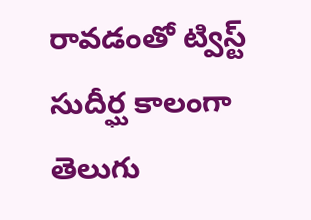రావడంతో ట్విస్ట్
సుదీర్ఘ కాలంగా తెలుగు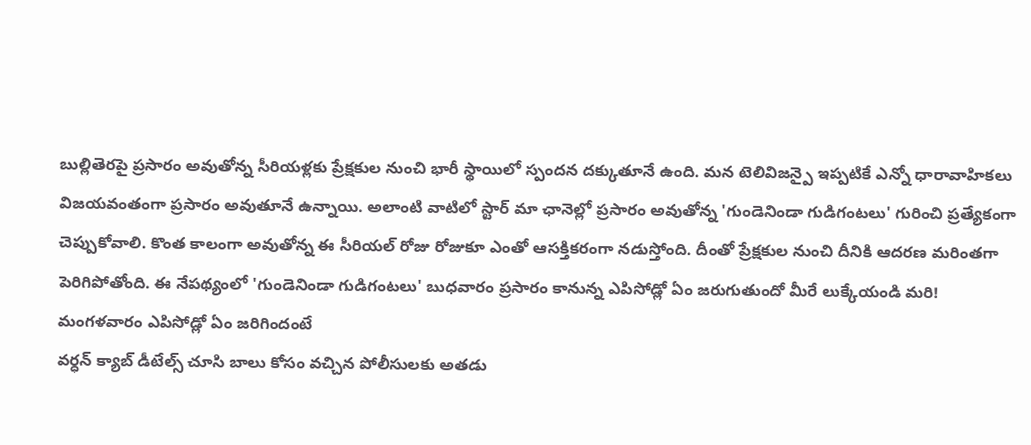బుల్లితెరపై ప్రసారం అవుతోన్న సీరియళ్లకు ప్రేక్షకుల నుంచి భారీ స్థాయిలో స్పందన దక్కుతూనే ఉంది. మన టెలివిజన్పై ఇప్పటికే ఎన్నో ధారావాహికలు విజయవంతంగా ప్రసారం అవుతూనే ఉన్నాయి. అలాంటి వాటిలో స్టార్ మా ఛానెల్లో ప్రసారం అవుతోన్న 'గుండెనిండా గుడిగంటలు' గురించి ప్రత్యేకంగా చెప్పుకోవాలి. కొంత కాలంగా అవుతోన్న ఈ సీరియల్ రోజు రోజుకూ ఎంతో ఆసక్తికరంగా నడుస్తోంది. దీంతో ప్రేక్షకుల నుంచి దీనికి ఆదరణ మరింతగా పెరిగిపోతోంది. ఈ నేపథ్యంలో 'గుండెనిండా గుడిగంటలు' బుధవారం ప్రసారం కానున్న ఎపిసోడ్లో ఏం జరుగుతుందో మీరే లుక్కేయండి మరి!
మంగళవారం ఎపిసోడ్లో ఏం జరిగిందంటే
వర్ధన్ క్యాబ్ డీటేల్స్ చూసి బాలు కోసం వచ్చిన పోలీసులకు అతడు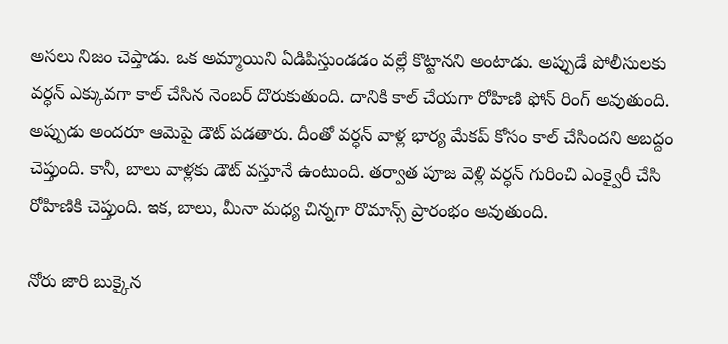అసలు నిజం చెప్తాడు. ఒక అమ్మాయిని ఏడిపిస్తుండడం వల్లే కొట్టానని అంటాడు. అప్పుడే పోలీసులకు వర్ధన్ ఎక్కువగా కాల్ చేసిన నెంబర్ దొరుకుతుంది. దానికి కాల్ చేయగా రోహిణి ఫోన్ రింగ్ అవుతుంది. అప్పుడు అందరూ ఆమెపై డౌట్ పడతారు. దీంతో వర్ధన్ వాళ్ల భార్య మేకప్ కోసం కాల్ చేసిందని అబద్దం చెప్తుంది. కానీ, బాలు వాళ్లకు డౌట్ వస్తూనే ఉంటుంది. తర్వాత పూజ వెళ్లి వర్ధన్ గురించి ఎంక్వైరీ చేసి రోహిణికి చెప్తుంది. ఇక, బాలు, మీనా మధ్య చిన్నగా రొమాన్స్ ప్రారంభం అవుతుంది.

నోరు జారి బుక్కైన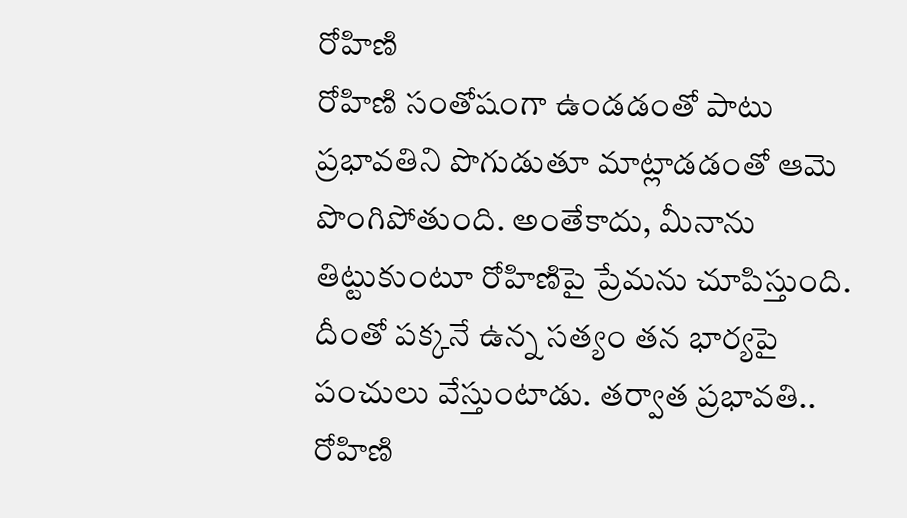రోహిణి
రోహిణి సంతోషంగా ఉండడంతో పాటు ప్రభావతిని పొగుడుతూ మాట్లాడడంతో ఆమె పొంగిపోతుంది. అంతేకాదు, మీనాను తిట్టుకుంటూ రోహిణిపై ప్రేమను చూపిస్తుంది. దీంతో పక్కనే ఉన్న సత్యం తన భార్యపై పంచులు వేస్తుంటాడు. తర్వాత ప్రభావతి.. రోహిణి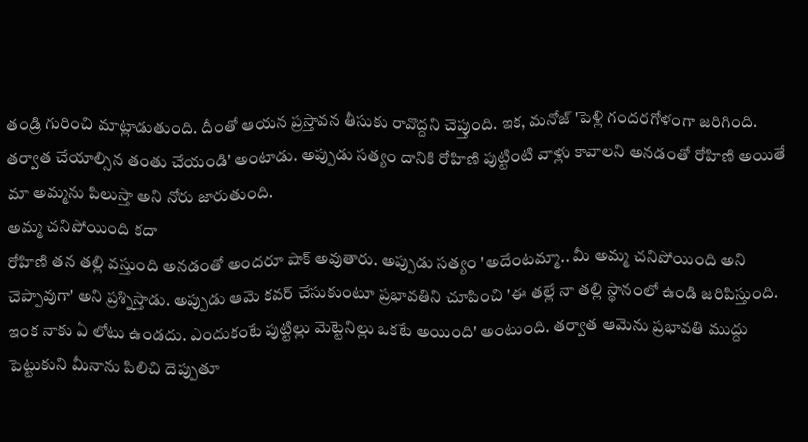తండ్రి గురించి మాట్లాడుతుంది. దీంతో ఆయన ప్రస్తావన తీసుకు రావొద్దని చెప్తుంది. ఇక, మనోజ్ 'పెళ్లి గందరగోళంగా జరిగింది. తర్వాత చేయాల్సిన తంతు చేయండి' అంటాడు. అప్పుడు సత్యం దానికి రోహిణి పుట్టింటి వాళ్లు కావాలని అనడంతో రోహిణి అయితే మా అమ్మను పిలుస్తా అని నోరు జారుతుంది.
అమ్మ చనిపోయింది కదా
రోహిణి తన తల్లి వస్తుంది అనడంతో అందరూ షాక్ అవుతారు. అప్పుడు సత్యం 'అదేంటమ్మా.. మీ అమ్మ చనిపోయింది అని చెప్పావుగా' అని ప్రశ్నిస్తాడు. అప్పుడు ఆమె కవర్ చేసుకుంటూ ప్రభావతిని చూపించి 'ఈ తల్లే నా తల్లి స్థానంలో ఉండి జరిపిస్తుంది. ఇంక నాకు ఏ లోటు ఉండదు. ఎందుకంటే పుట్టిల్లు మెట్టెనిల్లు ఒకటే అయింది' అంటుంది. తర్వాత ఆమెను ప్రభావతి ముద్దు పెట్టుకుని మీనాను పిలిచి దెప్పుతూ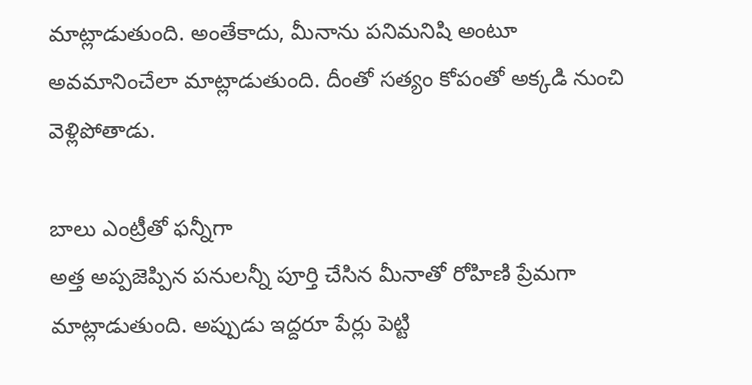మాట్లాడుతుంది. అంతేకాదు, మీనాను పనిమనిషి అంటూ అవమానించేలా మాట్లాడుతుంది. దీంతో సత్యం కోపంతో అక్కడి నుంచి వెళ్లిపోతాడు.

బాలు ఎంట్రీతో ఫన్నీగా
అత్త అప్పజెప్పిన పనులన్నీ పూర్తి చేసిన మీనాతో రోహిణి ప్రేమగా మాట్లాడుతుంది. అప్పుడు ఇద్దరూ పేర్లు పెట్టి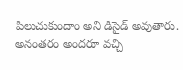పిలుచుకుందాం అని డిసైడ్ అవుతారు. అనంతరం అందరూ వచ్చి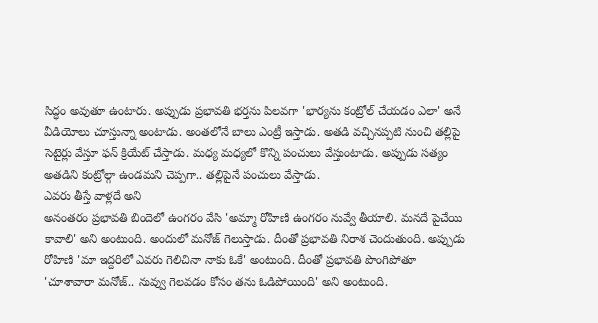సిద్ధం అవుతూ ఉంటారు. అప్పుడు ప్రభావతి భర్తను పిలవగా 'భార్యను కంట్రోల్ చేయడం ఎలా' అనే వీడియోలు చూస్తున్నా అంటాడు. అంతలోనే బాలు ఎంట్రీ ఇస్తాడు. అతడి వచ్చినప్పటి నుంచి తల్లిపై సెటైర్లు వేస్తూ ఫన్ క్రియేట్ చేస్తాడు. మధ్య మధ్యలో కొన్ని పంచులు వేస్తుంటాడు. అప్పుడు సత్యం అతడిని కంట్రోల్గా ఉండమని చెప్పగా.. తల్లిపైనే పంచులు వేస్తాడు.
ఎవరు తీస్తే వాళ్లదే అని
అనంతరం ప్రభావతి బిందెలో ఉంగరం వేసి 'అమ్మా రోహిణి ఉంగరం నువ్వే తీయాలి. మనదే పైచేయి కావాలి' అని అంటుంది. అందులో మనోజ్ గెలుస్తాడు. దీంతో ప్రభావతి నిరాశ చెందుతుంది. అప్పుడు రోహిణి 'మా ఇద్దరిలో ఎవరు గెలిచినా నాకు ఓకే' అంటుంది. దీంతో ప్రభావతి పొంగిపోతూ 'చూశావారా మనోజ్.. నువ్వు గెలవడం కోసం తను ఓడిపోయింది' అని అంటుంది.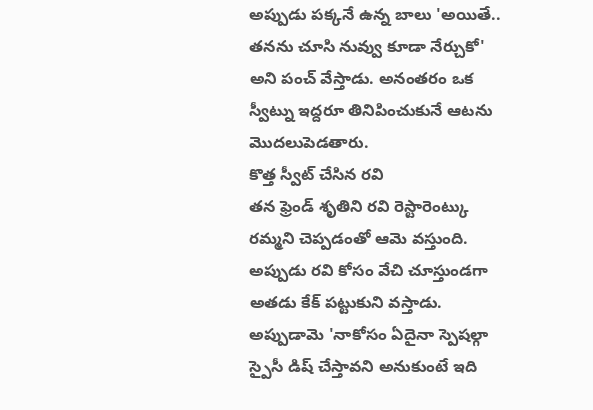అప్పుడు పక్కనే ఉన్న బాలు 'అయితే.. తనను చూసి నువ్వు కూడా నేర్చుకో' అని పంచ్ వేస్తాడు. అనంతరం ఒక స్వీట్ను ఇద్దరూ తినిపించుకునే ఆటను మొదలుపెడతారు.
కొత్త స్వీట్ చేసిన రవి
తన ఫ్రెండ్ శృతిని రవి రెస్టారెంట్కు రమ్మని చెప్పడంతో ఆమె వస్తుంది. అప్పుడు రవి కోసం వేచి చూస్తుండగా అతడు కేక్ పట్టుకుని వస్తాడు. అప్పుడామె 'నాకోసం ఏదైనా స్పెషల్గా స్పైసీ డిష్ చేస్తావని అనుకుంటే ఇది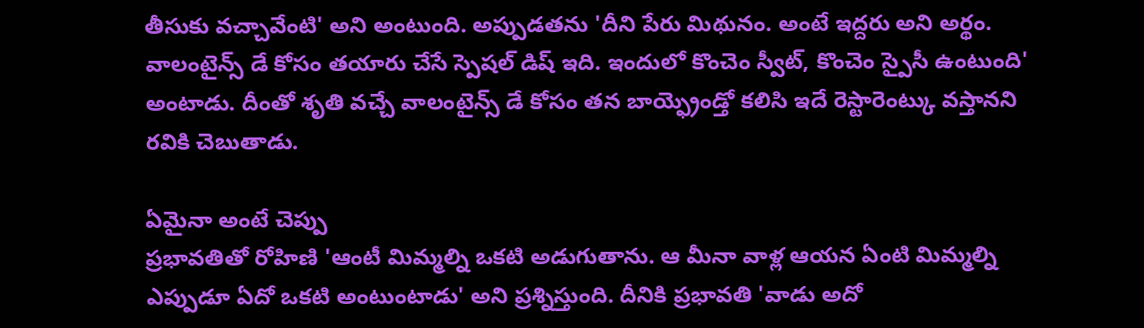తీసుకు వచ్చావేంటి' అని అంటుంది. అప్పుడతను 'దీని పేరు మిథునం. అంటే ఇద్దరు అని అర్థం. వాలంటైన్స్ డే కోసం తయారు చేసే స్పెషల్ డిష్ ఇది. ఇందులో కొంచెం స్వీట్, కొంచెం స్పైసీ ఉంటుంది' అంటాడు. దీంతో శృతి వచ్చే వాలంటైన్స్ డే కోసం తన బాయ్ఫ్రెండ్తో కలిసి ఇదే రెస్టారెంట్కు వస్తానని రవికి చెబుతాడు.

ఏమైనా అంటే చెప్పు
ప్రభావతితో రోహిణి 'ఆంటీ మిమ్మల్ని ఒకటి అడుగుతాను. ఆ మీనా వాళ్ల ఆయన ఏంటి మిమ్మల్ని ఎప్పుడూ ఏదో ఒకటి అంటుంటాడు' అని ప్రశ్నిస్తుంది. దీనికి ప్రభావతి 'వాడు అదో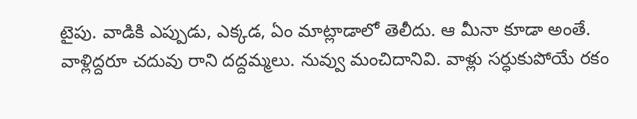టైపు. వాడికి ఎప్పుడు, ఎక్కడ, ఏం మాట్లాడాలో తెలీదు. ఆ మీనా కూడా అంతే. వాళ్లిద్దరూ చదువు రాని దద్దమ్మలు. నువ్వు మంచిదానివి. వాళ్లు సర్ధుకుపోయే రకం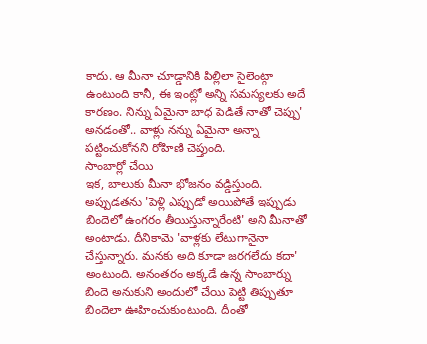కాదు. ఆ మీనా చూడ్డానికి పిల్లిలా సైలెంట్గా ఉంటుంది కానీ, ఈ ఇంట్లో అన్ని సమస్యలకు అదే కారణం. నిన్ను ఏమైనా బాధ పెడితే నాతో చెప్పు' అనడంతో.. వాళ్లు నన్ను ఏమైనా అన్నా పట్టించుకోనని రోహిణి చెప్తుంది.
సాంబార్లో చేయి
ఇక, బాలుకు మీనా భోజనం వడ్డిస్తుంది. అప్పుడతను 'పెళ్లి ఎప్పుడో అయిపోతే ఇప్పుడు బిందెలో ఉంగరం తీయిస్తున్నారేంటి' అని మీనాతో అంటాడు. దీనికామె 'వాళ్లకు లేటుగానైనా చేస్తున్నారు. మనకు అది కూడా జరగలేదు కదా' అంటుంది. అనంతరం అక్కడే ఉన్న సాంబార్ను బిందె అనుకుని అందులో చేయి పెట్టి తిప్పుతూ బిందెలా ఊహించుకుంటుంది. దీంతో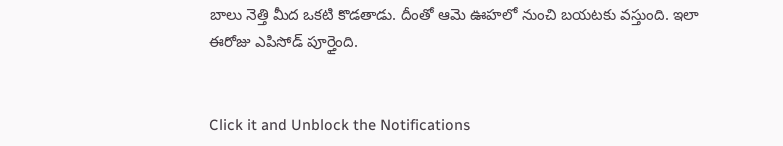బాలు నెత్తి మీద ఒకటి కొడతాడు. దీంతో ఆమె ఊహలో నుంచి బయటకు వస్తుంది. ఇలా ఈరోజు ఎపిసోడ్ పూర్తైంది.


Click it and Unblock the Notifications